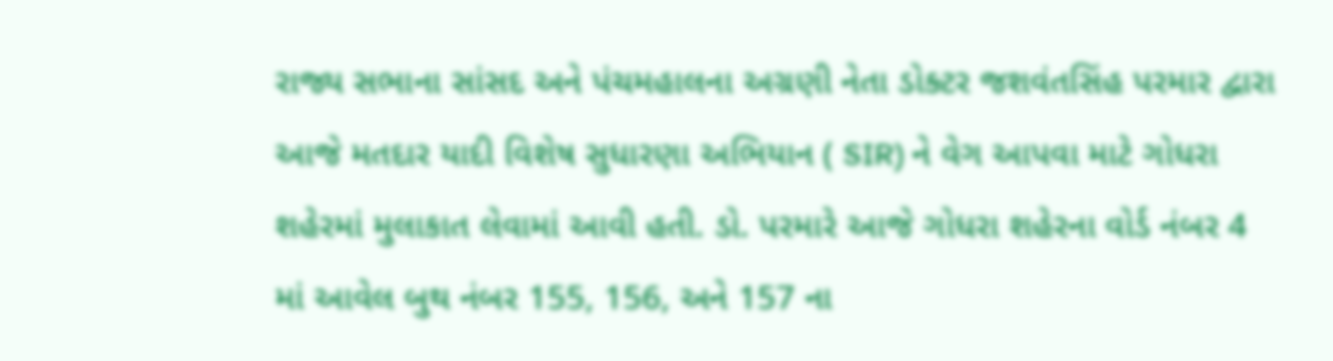રાજ્ય સભાના સાંસદ અને પંચમહાલના અગ્રણી નેતા ડોક્ટર જશવંતસિંહ પરમાર દ્વારા આજે મતદાર યાદી વિશેષ સુધારણા અભિયાન ( SIR) ને વેગ આપવા માટે ગોધરા શહેરમાં મુલાકાત લેવામાં આવી હતી. ડો. પરમારે આજે ગોધરા શહેરના વોર્ડ નંબર 4 માં આવેલ બુથ નંબર 155, 156, અને 157 ના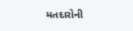મતદારોની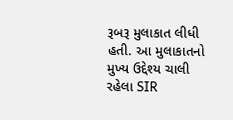રૂબરૂ મુલાકાત લીધી હતી. આ મુલાકાતનો મુખ્ય ઉદ્દેશ્ય ચાલી રહેલા SIR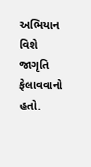અભિયાન વિશે જાગૃતિ ફેલાવવાનો હતો.